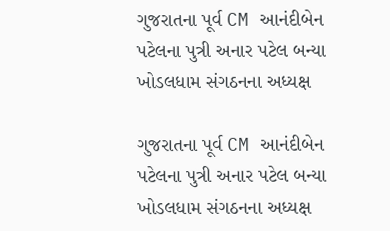ગુજરાતના પૂર્વ CM આનંદીબેન પટેલના પુત્રી અનાર પટેલ બન્યા ખોડલધામ સંગઠનના અધ્યક્ષ

ગુજરાતના પૂર્વ CM આનંદીબેન પટેલના પુત્રી અનાર પટેલ બન્યા ખોડલધામ સંગઠનના અધ્યક્ષ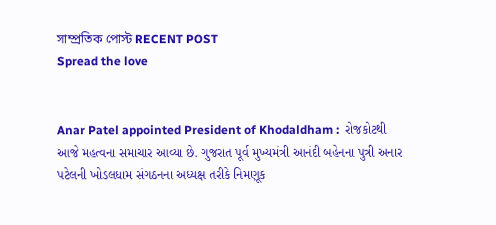সাম্প্রতিক পোস্ট RECENT POST
Spread the love


Anar Patel appointed President of Khodaldham :  રોજકોટથી આજે મહત્વના સમાચાર આવ્યા છે. ગુજરાત પૂર્વ મુખ્યમંત્રી આનંદી બહેનના પુત્રી અનાર પટેલની ખોડલધામ સંગઠનના અધ્યક્ષ તરીકે નિમણૂક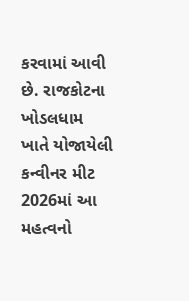કરવામાં આવી છે. રાજકોટના ખોડલધામ ખાતે યોજાયેલી કન્વીનર મીટ 2026માં આ મહત્વનો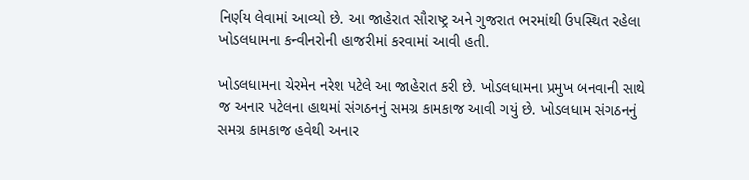નિર્ણય લેવામાં આવ્યો છે. આ જાહેરાત સૌરાષ્ટ્ર અને ગુજરાત ભરમાંથી ઉપસ્થિત રહેલા ખોડલધામના કન્વીનરોની હાજરીમાં કરવામાં આવી હતી.

ખોડલધામના ચેરમેન નરેશ પટેલે આ જાહેરાત કરી છે. ખોડલધામના પ્રમુખ બનવાની સાથે જ અનાર પટેલના હાથમાં સંગઠનનું સમગ્ર કામકાજ આવી ગયું છે. ખોડલધામ સંગઠનનું સમગ્ર કામકાજ હવેથી અનાર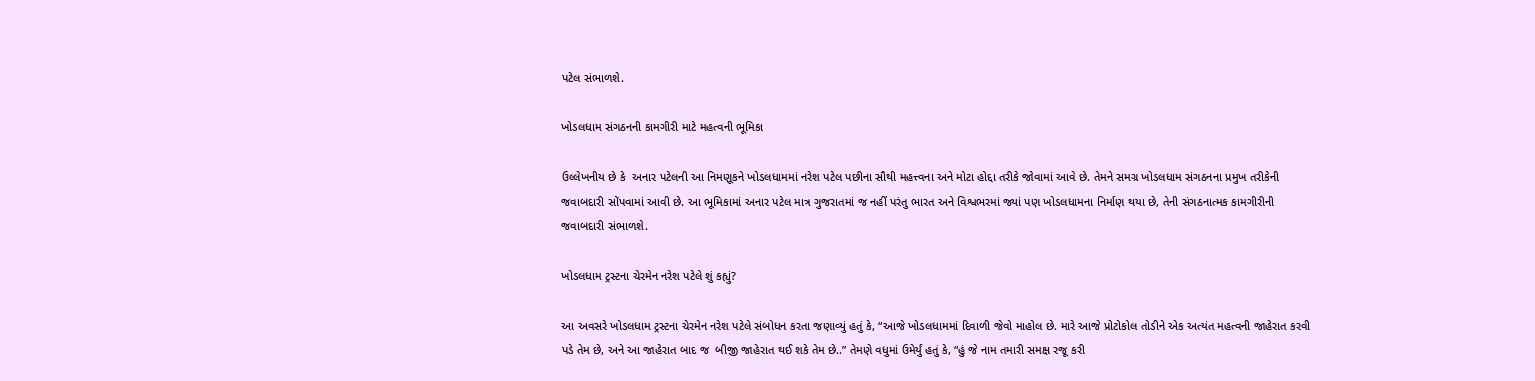પટેલ સંભાળશે.

ખોડલધામ સંગઠનની કામગીરી માટે મહત્વની ભૂમિકા

ઉલ્લેખનીય છે કે  અનાર પટેલની આ નિમણૂકને ખોડલધામમાં નરેશ પટેલ પછીના સૌથી મહત્ત્વના અને મોટા હોદ્દા તરીકે જોવામાં આવે છે. તેમને સમગ્ર ખોડલધામ સંગઠનના પ્રમુખ તરીકેની જવાબદારી સોંપવામાં આવી છે. આ ભૂમિકામાં અનાર પટેલ માત્ર ગુજરાતમાં જ નહીં પરંતુ ભારત અને વિશ્વભરમાં જ્યાં પણ ખોડલધામના નિર્માણ થયા છે, તેની સંગઠનાત્મક કામગીરીની જવાબદારી સંભાળશે.

ખોડલધામ ટ્રસ્ટના ચેરમેન નરેશ પટેલે શું કહ્યું?

આ અવસરે ખોડલધામ ટ્રસ્ટના ચેરમેન નરેશ પટેલે સંબોધન કરતા જણાવ્યું હતું કે, “આજે ખોડલધામમાં દિવાળી જેવો માહોલ છે. મારે આજે પ્રોટોકોલ તોડીને એક અત્યંત મહત્વની જાહેરાત કરવી પડે તેમ છે, અને આ જાહેરાત બાદ જ  બીજી જાહેરાત થઈ શકે તેમ છે..” તેમણે વધુમાં ઉમેર્યું હતું કે, “હું જે નામ તમારી સમક્ષ રજૂ કરી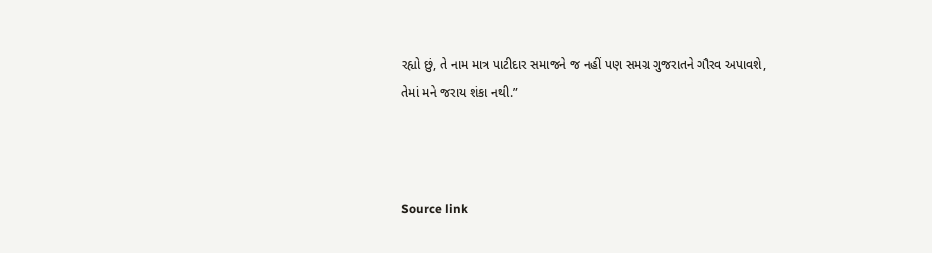રહ્યો છું, તે નામ માત્ર પાટીદાર સમાજને જ નહીં પણ સમગ્ર ગુજરાતને ગૌરવ અપાવશે, તેમાં મને જરાય શંકા નથી.”



Source link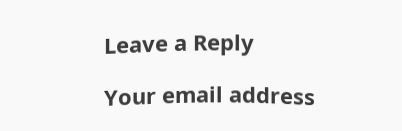Leave a Reply

Your email address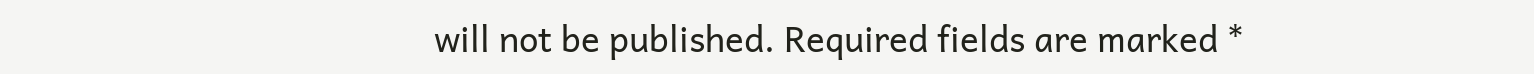will not be published. Required fields are marked *